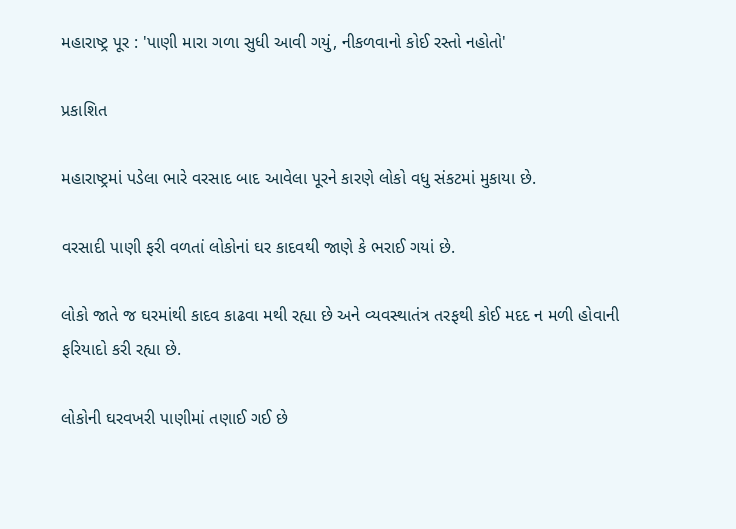મહારાષ્ટ્ર પૂર : 'પાણી મારા ગળા સુધી આવી ગયું, નીકળવાનો કોઈ રસ્તો નહોતો'

પ્રકાશિત

મહારાષ્ટ્રમાં પડેલા ભારે વરસાદ બાદ આવેલા પૂરને કારણે લોકો વધુ સંકટમાં મુકાયા છે.

વરસાદી પાણી ફરી વળતાં લોકોનાં ઘર કાદવથી જાણે કે ભરાઈ ગયાં છે.

લોકો જાતે જ ઘરમાંથી કાદવ કાઢવા મથી રહ્યા છે અને વ્યવસ્થાતંત્ર તરફથી કોઈ મદદ ન મળી હોવાની ફરિયાદો કરી રહ્યા છે.

લોકોની ઘરવખરી પાણીમાં તણાઈ ગઈ છે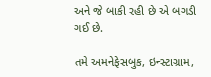અને જે બાકી રહી છે એ બગડી ગઈ છે.

તમે અમનેફેસબુક, ઇન્સ્ટાગ્રામ,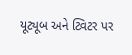યૂટ્યૂબ અને ટ્વિટર પર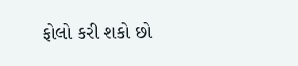ફોલો કરી શકો છો